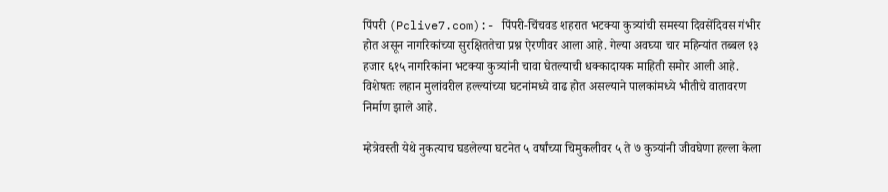पिंपरी (Pclive7.com):- पिंपरी-चिंचवड शहरात भटक्या कुत्र्यांची समस्या दिवसेंदिवस गंभीर होत असून नागरिकांच्या सुरक्षिततेचा प्रश्न ऐरणीवर आला आहे. गेल्या अवघ्या चार महिन्यांत तब्बल १३ हजार ६१५ नागरिकांना भटक्या कुत्र्यांनी चावा घेतल्याची धक्कादायक माहिती समोर आली आहे. विशेषतः लहान मुलांवरील हल्ल्यांच्या घटनांमध्ये वाढ होत असल्याने पालकांमध्ये भीतीचे वातावरण निर्माण झाले आहे.

म्हेत्रेवस्ती येथे नुकत्याच घडलेल्या घटनेत ५ वर्षांच्या चिमुकलीवर ५ ते ७ कुत्र्यांनी जीवघेणा हल्ला केला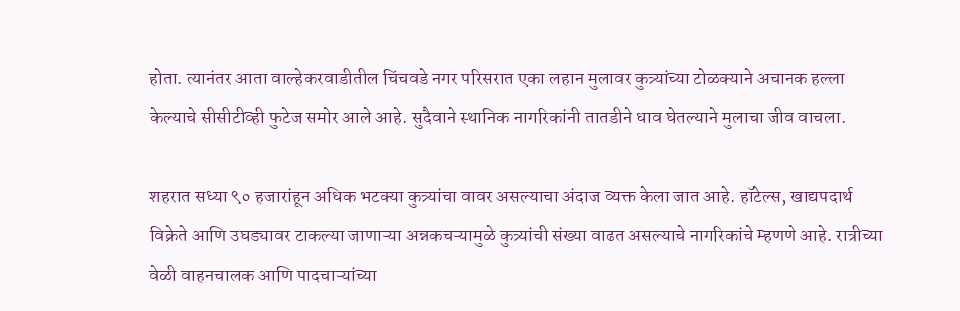होता. त्यानंतर आता वाल्हेकरवाडीतील चिंचवडे नगर परिसरात एका लहान मुलावर कुत्र्यांच्या टोळक्याने अचानक हल्ला केल्याचे सीसीटीव्ही फुटेज समोर आले आहे. सुदैवाने स्थानिक नागरिकांनी तातडीने धाव घेतल्याने मुलाचा जीव वाचला.

शहरात सध्या ९० हजारांहून अधिक भटक्या कुत्र्यांचा वावर असल्याचा अंदाज व्यक्त केला जात आहे. हॉटेल्स, खाद्यपदार्थ विक्रेते आणि उघड्यावर टाकल्या जाणाऱ्या अन्नकचऱ्यामुळे कुत्र्यांची संख्या वाढत असल्याचे नागरिकांचे म्हणणे आहे. रात्रीच्या वेळी वाहनचालक आणि पादचाऱ्यांच्या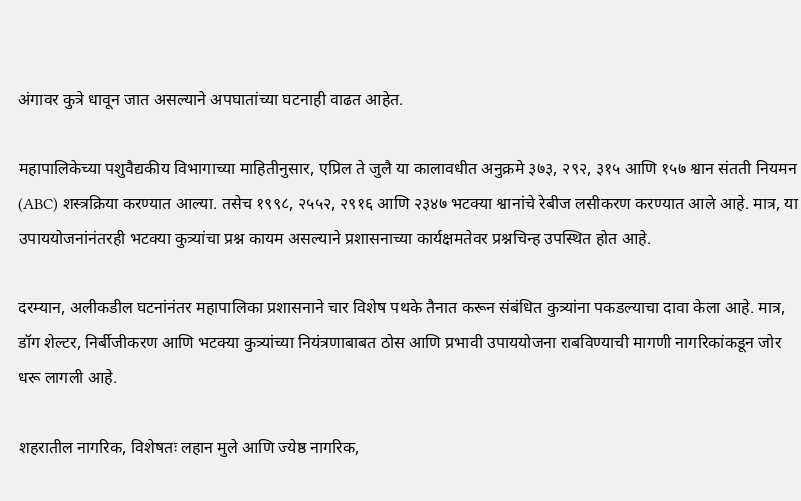अंगावर कुत्रे धावून जात असल्याने अपघातांच्या घटनाही वाढत आहेत.

महापालिकेच्या पशुवैद्यकीय विभागाच्या माहितीनुसार, एप्रिल ते जुलै या कालावधीत अनुक्रमे ३७३, २९२, ३१५ आणि १५७ श्वान संतती नियमन (ABC) शस्त्रक्रिया करण्यात आल्या. तसेच १९९८, २५५२, २९१६ आणि २३४७ भटक्या श्वानांचे रेबीज लसीकरण करण्यात आले आहे. मात्र, या उपाययोजनांनंतरही भटक्या कुत्र्यांचा प्रश्न कायम असल्याने प्रशासनाच्या कार्यक्षमतेवर प्रश्नचिन्ह उपस्थित होत आहे.

दरम्यान, अलीकडील घटनांनंतर महापालिका प्रशासनाने चार विशेष पथके तैनात करून संबंधित कुत्र्यांना पकडल्याचा दावा केला आहे. मात्र, डॉग शेल्टर, निर्बीजीकरण आणि भटक्या कुत्र्यांच्या नियंत्रणाबाबत ठोस आणि प्रभावी उपाययोजना राबविण्याची मागणी नागरिकांकडून जोर धरू लागली आहे.

शहरातील नागरिक, विशेषतः लहान मुले आणि ज्येष्ठ नागरिक,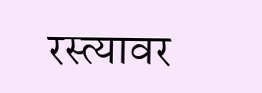रस्त्यावर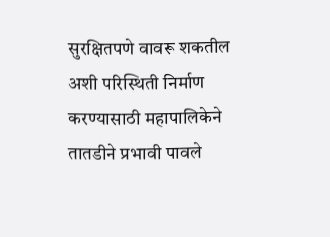सुरक्षितपणे वावरू शकतील अशी परिस्थिती निर्माण करण्यासाठी महापालिकेने तातडीने प्रभावी पावले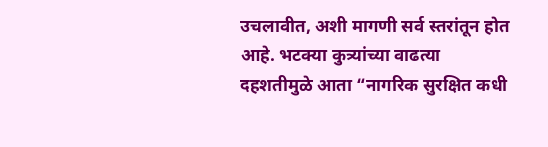उचलावीत, अशी मागणी सर्व स्तरांतून होत आहे. भटक्या कुत्र्यांच्या वाढत्या दहशतीमुळे आता “नागरिक सुरक्षित कधी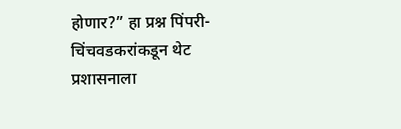होणार?” हा प्रश्न पिंपरी-चिंचवडकरांकडून थेट प्रशासनाला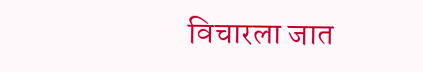विचारला जात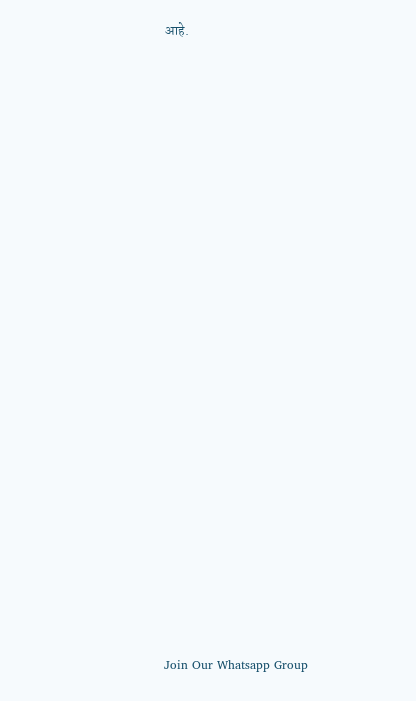आहे.






















Join Our Whatsapp Group